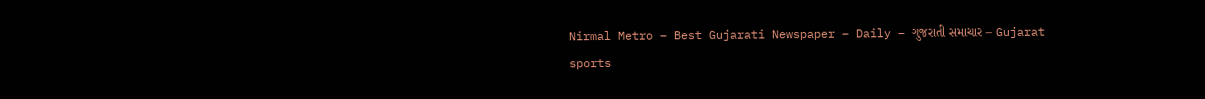Nirmal Metro – Best Gujarati Newspaper – Daily – ગુજરાતી સમાચાર – Gujarat
sports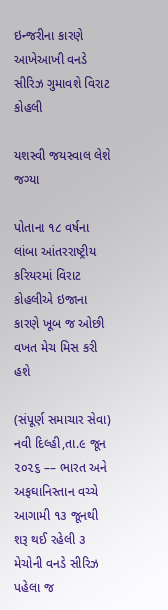ઇન્જરીના કારણે આખેઆખી વનડે સીરિઝ ગુમાવશે વિરાટ કોહલી

યશસ્વી જયસ્વાલ લેશે જગ્યા

પોતાના ૧૮ વર્ષના લાંબા આંતરરાષ્ટ્રીય કરિયરમાં વિરાટ કોહલીએ ઇજાના કારણે ખૂબ જ ઓછી વખત મેચ મિસ કરી હશે

(સંપૂર્ણ સમાચાર સેવા)
નવી દિલ્હી,તા.૯ જૂન ૨૦૨૬ –– ભારત અને અફઘાનિસ્તાન વચ્ચે આગામી ૧૩ જૂનથી શરૂ થઈ રહેલી ૩ મેચોની વનડે સીરિઝ પહેલા જ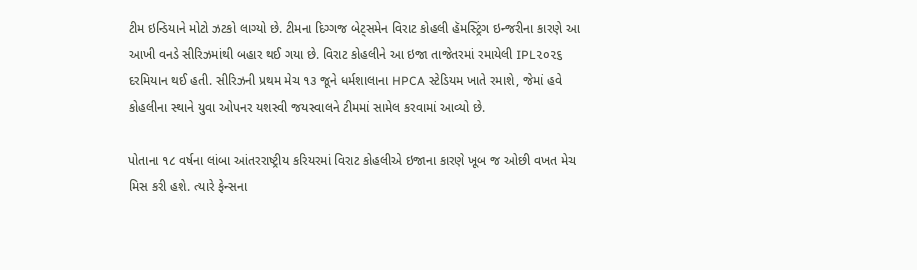ટીમ ઇન્ડિયાને મોટો ઝટકો લાગ્યો છે. ટીમના દિગ્ગજ બેટ્‌સમેન વિરાટ કોહલી હૅમસ્ટ્રિંગ ઇન્જરીના કારણે આ આખી વનડે સીરિઝમાંથી બહાર થઈ ગયા છે. વિરાટ કોહલીને આ ઇજા તાજેતરમાં રમાયેલી IPL૨૦૨૬ દરમિયાન થઈ હતી. સીરિઝની પ્રથમ મેચ ૧૩ જૂને ધર્મશાલાના HPCA સ્ટેડિયમ ખાતે રમાશે, જેમાં હવે કોહલીના સ્થાને યુવા ઓપનર યશસ્વી જયસ્વાલને ટીમમાં સામેલ કરવામાં આવ્યો છે.

પોતાના ૧૮ વર્ષના લાંબા આંતરરાષ્ટ્રીય કરિયરમાં વિરાટ કોહલીએ ઇજાના કારણે ખૂબ જ ઓછી વખત મેચ મિસ કરી હશે. ત્યારે ફેન્સના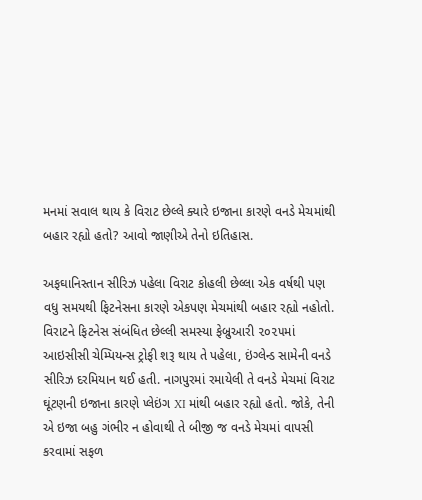મનમાં સવાલ થાય કે વિરાટ છેલ્લે ક્યારે ઇજાના કારણે વનડે મેચમાંથી બહાર રહ્યો હતો? આવો જાણીએ તેનો ઇતિહાસ.

અફઘાનિસ્તાન સીરિઝ પહેલા વિરાટ કોહલી છેલ્લા એક વર્ષથી પણ વધુ સમયથી ફિટનેસના કારણે એકપણ મેચમાંથી બહાર રહ્યો નહોતો. વિરાટને ફિટનેસ સંબંધિત છેલ્લી સમસ્યા ફેબ્રુઆરી ૨૦૨૫માં આઇસીસી ચેમ્પિયન્સ ટ્રોફી શરૂ થાય તે પહેલા, ઇંગ્લેન્ડ સામેની વનડે સીરિઝ દરમિયાન થઈ હતી. નાગપુરમાં રમાયેલી તે વનડે મેચમાં વિરાટ ઘૂંટણની ઇજાના કારણે પ્લેઇંગ XI માંથી બહાર રહ્યો હતો. જોકે, તેની એ ઇજા બહુ ગંભીર ન હોવાથી તે બીજી જ વનડે મેચમાં વાપસી કરવામાં સફળ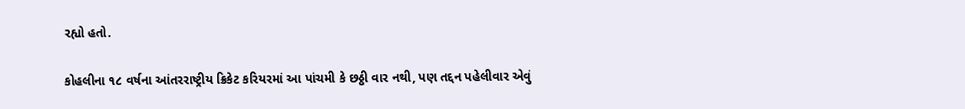રહ્યો હતો.

કોહલીના ૧૮ વર્ષના આંતરરાષ્ટ્રીય ક્રિકેટ કરિયરમાં આ પાંચમી કે છઠ્ઠી વાર નથી, પણ તદ્દન પહેલીવાર એવું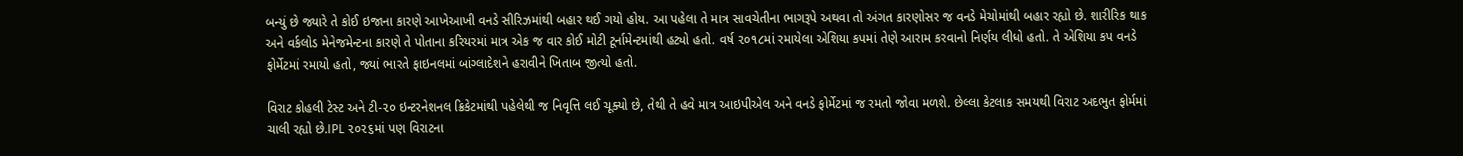બન્યું છે જ્યારે તે કોઈ ઇજાના કારણે આખેઆખી વનડે સીરિઝમાંથી બહાર થઈ ગયો હોય. આ પહેલા તે માત્ર સાવચેતીના ભાગરૂપે અથવા તો અંગત કારણોસર જ વનડે મેચોમાંથી બહાર રહ્યો છે. શારીરિક થાક અને વર્કલોડ મેનેજમેન્ટના કારણે તે પોતાના કરિયરમાં માત્ર એક જ વાર કોઈ મોટી ટૂર્નામેન્ટમાંથી હટ્યો હતો. વર્ષ ૨૦૧૮માં રમાયેલા એશિયા કપમાં તેણે આરામ કરવાનો નિર્ણય લીધો હતો. તે એશિયા કપ વનડે ફોર્મેટમાં રમાયો હતો, જ્યાં ભારતે ફાઇનલમાં બાંગ્લાદેશને હરાવીને ખિતાબ જીત્યો હતો.

વિરાટ કોહલી ટેસ્ટ અને ટી-૨૦ ઇન્ટરનેશનલ ક્રિકેટમાંથી પહેલેથી જ નિવૃત્તિ લઈ ચૂક્યો છે, તેથી તે હવે માત્ર આઇપીએલ અને વનડે ફોર્મેટમાં જ રમતો જોવા મળશે. છેલ્લા કેટલાક સમયથી વિરાટ અદભુત ફોર્મમાં ચાલી રહ્યો છે.IPL ૨૦૨૬માં પણ વિરાટના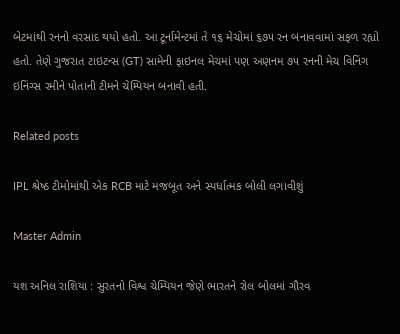બેટમાંથી રનનો વરસાદ થયો હતો. આ ટૂર્નામેન્ટમાં તે ૧૬ મેચોમાં ૬૭૫ રન બનાવવામાં સફળ રહ્યો હતો. તેણે ગુજરાત ટાઇટન્સ (GT) સામેની ફાઇનલ મેચમાં પણ અણનમ ૭૫ રનની મેચ વિનિંગ ઇનિંગ્સ રમીને પોતાની ટીમને ચેમ્પિયન બનાવી હતી.

Related posts

IPL શ્રેષ્ઠ ટીમોમાંથી એક RCB માટે મજબૂત અને સ્પર્ધાત્મક બોલી લગાવીશું

Master Admin

યશ અનિલ રાશિયા : સુરતનો વિશ્વ ચેમ્પિયન જેણે ભારતને રોલ બોલમાં ગૌરવ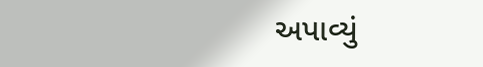અપાવ્યું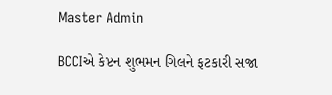Master Admin

BCCIએ કેપ્ટન શુભમન ગિલને ફટકારી સજા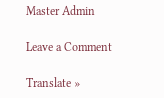Master Admin

Leave a Comment

Translate »